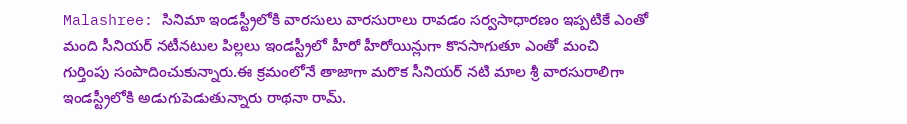Malashree: సినిమా ఇండస్ట్రీలోకి వారసులు వారసురాలు రావడం సర్వసాధారణం ఇప్పటికే ఎంతో మంది సీనియర్ నటీనటుల పిల్లలు ఇండస్ట్రీలో హీరో హీరోయిన్లుగా కొనసాగుతూ ఎంతో మంచి గుర్తింపు సంపాదించుకున్నారు.ఈ క్రమంలోనే తాజాగా మరొక సీనియర్ నటి మాల శ్రీ వారసురాలిగా ఇండస్ట్రీలోకి అడుగుపెడుతున్నారు రాథనా రామ్.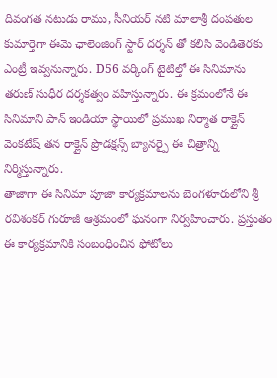దివంగత నటుడు రాము, సీనియర్ నటి మాలాశ్రీ దంపతుల కుమార్తెగా ఈమె ఛాలెంజింగ్ స్టార్ దర్శన్ తో కలిసి వెండితెరకు ఎంట్రీ ఇవ్వనున్నారు. D56 వర్కింగ్ టైటిల్తో ఈ సినిమాను తరుణ్ సుధీర దర్శకత్వం వహిస్తున్నారు. ఈ క్రమంలోనే ఈ సినిమాని పాన్ ఇండియా స్థాయిలో ప్రముఖ నిర్మాత రాక్లైన్ వెంకటేష్ తన రాక్లైన్ ప్రొడక్షన్స్ బ్యానర్పై ఈ చిత్రాన్ని నిర్మిస్తున్నారు.
తాజాగా ఈ సినిమా పూజా కార్యక్రమాలను బెంగళూరులోని శ్రీ రవిశంకర్ గురూజీ ఆశ్రమంలో ఘనంగా నిర్వహించారు. ప్రస్తుతం ఈ కార్యక్రమానికి సంబంధించిన ఫోటోలు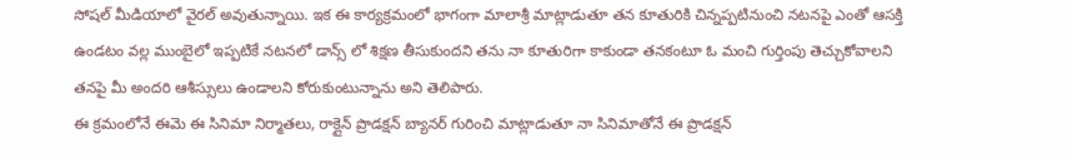సోషల్ మీడియాలో వైరల్ అవుతున్నాయి. ఇక ఈ కార్యక్రమంలో భాగంగా మాలాశ్రీ మాట్లాడుతూ తన కూతురికి చిన్నప్పటినుంచి నటనపై ఎంతో ఆసక్తి ఉండటం వల్ల ముంబైలో ఇప్పటికే నటనలో డాన్స్ లో శిక్షణ తీసుకుందని తను నా కూతురిగా కాకుండా తనకంటూ ఓ మంచి గుర్తింపు తెచ్చుకోవాలని తనపై మీ అందరి ఆశీస్సులు ఉండాలని కోరుకుంటున్నాను అని తెలిపారు.
ఈ క్రమంలోనే ఈమె ఈ సినిమా నిర్మాతలు, రాక్లైన్ ప్రొడక్షన్ బ్యానర్ గురించి మాట్లాడుతూ నా సినిమాతోనే ఈ ప్రొడక్షన్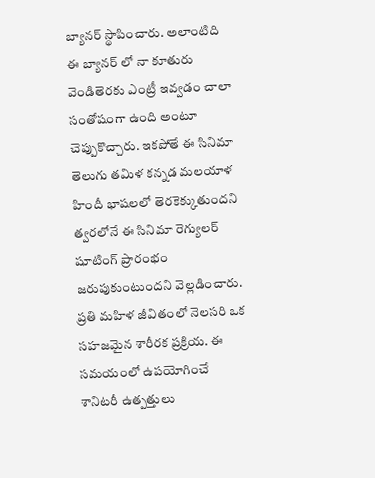బ్యానర్ స్థాపించారు. అలాంటిది ఈ బ్యానర్ లో నా కూతురు వెండితెరకు ఎంట్రీ ఇవ్వడం చాలా సంతోషంగా ఉంది అంటూ చెప్పుకొచ్చారు. ఇకపోతే ఈ సినిమా తెలుగు తమిళ కన్నడ మలయాళ హిందీ భాషలలో తెరకెక్కుతుందని త్వరలోనే ఈ సినిమా రెగ్యులర్ షూటింగ్ ప్రారంభం జరుపుకుంటుందని వెల్లడించారు.
ప్రతి మహిళ జీవితంలో నెలసరి ఒక సహజమైన శారీరక ప్రక్రియ. ఈ సమయంలో ఉపయోగించే శానిటరీ ఉత్పత్తులు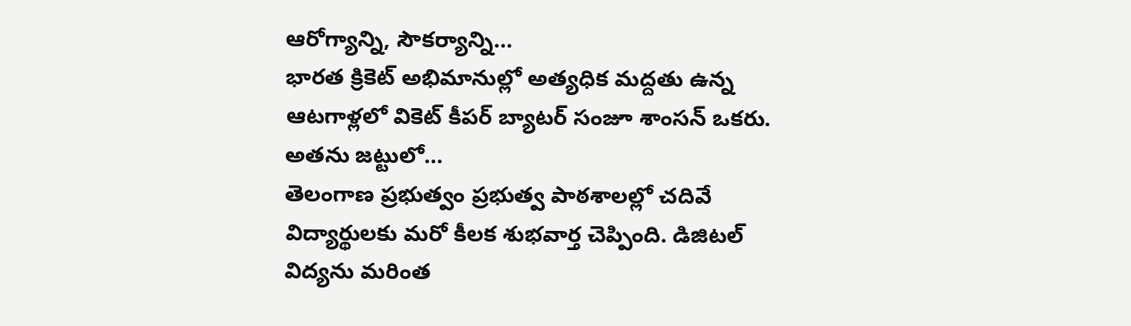ఆరోగ్యాన్ని, సౌకర్యాన్ని…
భారత క్రికెట్ అభిమానుల్లో అత్యధిక మద్దతు ఉన్న ఆటగాళ్లలో వికెట్ కీపర్ బ్యాటర్ సంజూ శాంసన్ ఒకరు. అతను జట్టులో…
తెలంగాణ ప్రభుత్వం ప్రభుత్వ పాఠశాలల్లో చదివే విద్యార్థులకు మరో కీలక శుభవార్త చెప్పింది. డిజిటల్ విద్యను మరింత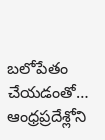బలోపేతం చేయడంతో…
ఆంధ్రప్రదేశ్లోని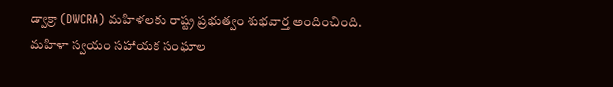డ్వాక్రా (DWCRA) మహిళలకు రాష్ట్ర ప్రభుత్వం శుభవార్త అందించింది. మహిళా స్వయం సహాయక సంఘాల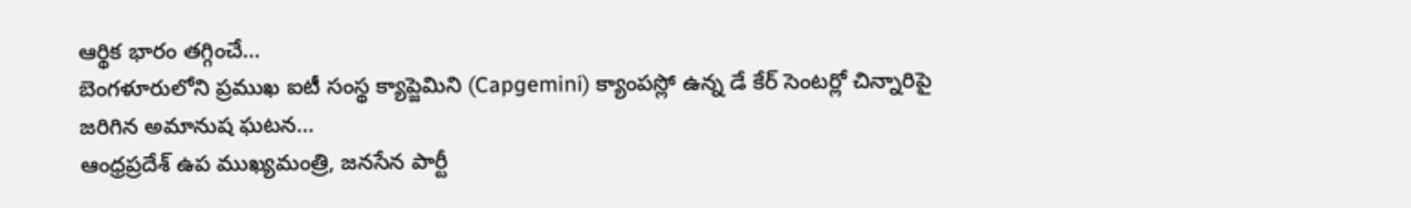ఆర్థిక భారం తగ్గించే…
బెంగళూరులోని ప్రముఖ ఐటీ సంస్థ క్యాప్జెమిని (Capgemini) క్యాంపస్లో ఉన్న డే కేర్ సెంటర్లో చిన్నారిపై జరిగిన అమానుష ఘటన…
ఆంధ్రప్రదేశ్ ఉప ముఖ్యమంత్రి, జనసేన పార్టీ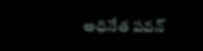అధినేత పవన్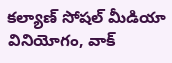కల్యాణ్ సోషల్ మీడియా వినియోగం, వాక్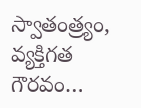స్వాతంత్ర్యం, వ్యక్తిగత గౌరవం…